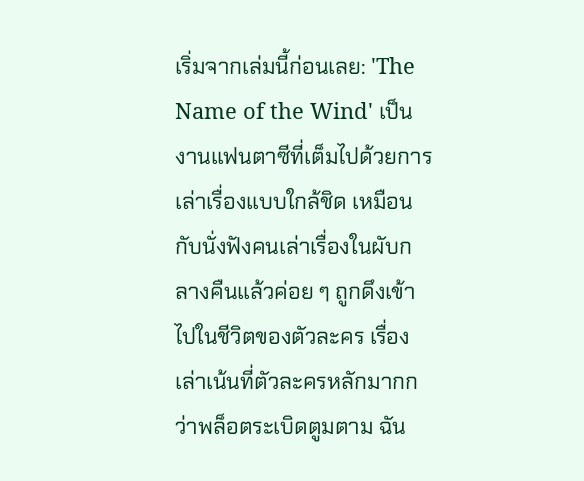เริ่มจากเล่มนี้ก่อนเลย: 'The Name of the Wind' เป็นงานแฟนตาซีที่เต็มไปด้วยการเล่าเรื่องแบบใกล้ชิด เหมือนกับนั่งฟังคนเล่าเรื่องในผับกลางคืนแล้วค่อย ๆ ถูกดึงเข้าไปในชีวิตของตัวละคร เรื่องเล่าเน้นที่ตัวละครหลักมากกว่าพล็อตระเบิดตูมตาม ฉัน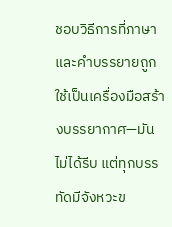ชอบวิธีการที่ภาษาและคำบรรยายถูกใช้เป็นเครื่องมือสร้างบรรยากาศ—มันไม่ได้รีบ แต่ทุกบรรทัดมีจังหวะข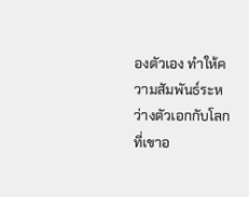องตัวเอง ทำให้ความสัมพันธ์ระหว่างตัวเอกกับโลกที่เขาอ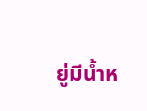ยู่มีน้ำห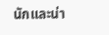นักและน่า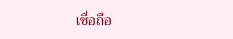เชื่อถือ